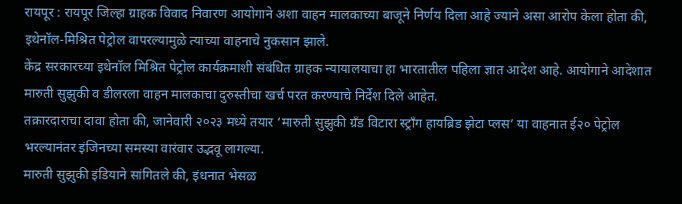रायपूर : रायपूर जिल्हा ग्राहक विवाद निवारण आयोगाने अशा वाहन मालकाच्या बाजूने निर्णय दिला आहे ज्याने असा आरोप केला होता की, इथेनॉल-मिश्रित पेट्रोल वापरल्यामुळे त्याच्या वाहनाचे नुकसान झाले.
केंद्र सरकारच्या इथेनॉल मिश्रित पेट्रोल कार्यक्रमाशी संबंधित ग्राहक न्यायालयाचा हा भारतातील पहिला ज्ञात आदेश आहे. आयोगाने आदेशात मारुती सुझुकी व डीलरला वाहन मालकाचा दुरुस्तीचा खर्च परत करण्याचे निर्देश दिले आहेत.
तक्रारदाराचा दावा होता की, जानेवारी २०२३ मध्ये तयार ‘मारुती सुझुकी ग्रँड विटारा स्ट्राँग हायब्रिड झेटा प्लस’ या वाहनात ई२० पेट्रोल भरल्यानंतर इंजिनच्या समस्या वारंवार उद्भवू लागल्या.
मारुती सुझुकी इंडियाने सांगितले की, इंधनात भेसळ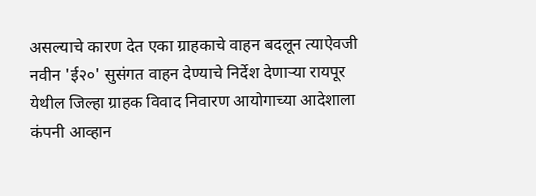असल्याचे कारण देत एका ग्राहकाचे वाहन बदलून त्याऐवजी नवीन 'ई२०' सुसंगत वाहन देण्याचे निर्देश देणाऱ्या रायपूर येथील जिल्हा ग्राहक विवाद निवारण आयोगाच्या आदेशाला कंपनी आव्हान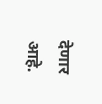देणार आहे.